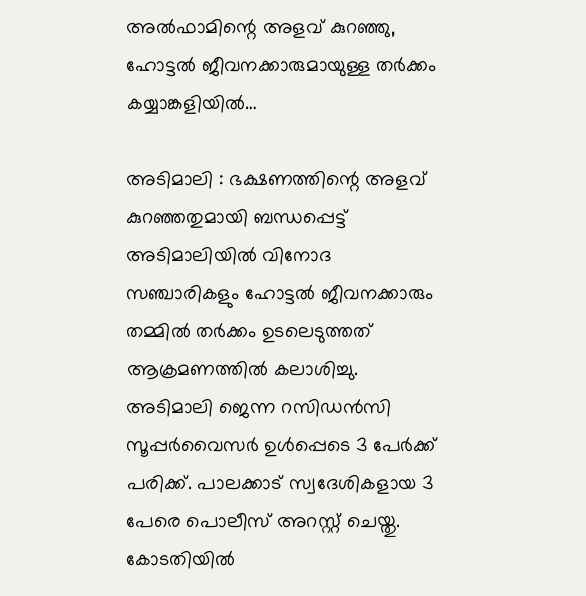അൽഫാമിന്റെ അളവ് കുറഞ്ഞു, ഹോട്ടൽ ജീവനക്കാരുമായുള്ള തർക്കം കയ്യാങ്കളിയിൽ…

അടിമാലി : ഭക്ഷണത്തിന്റെ അളവ് കുറഞ്ഞതുമായി ബന്ധപ്പെട്ട് അടിമാലിയില്‍ വിനോദ സഞ്ചാരികളും ഹോട്ടല്‍ ജീവനക്കാരും തമ്മില്‍ തര്‍ക്കം ഉടലെടുത്തത് ആക്രമണത്തില്‍ കലാശിച്ചു. അടിമാലി ജെന്ന റസിഡന്‍സി സൂപ്പര്‍വൈസര്‍ ഉള്‍പ്പെടെ 3 പേര്‍ക്ക് പരിക്ക്. പാലക്കാട് സ്വദേശികളായ 3 പേരെ പൊലീസ് അറസ്റ്റ് ചെയ്തു. കോടതിയില്‍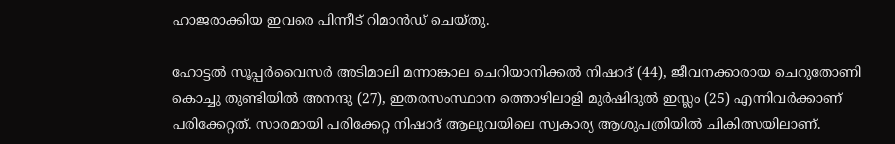ഹാജരാക്കിയ ഇവരെ പിന്നീട് റിമാന്‍ഡ് ചെയ്തു.

ഹോട്ടല്‍ സൂപ്പര്‍വൈസര്‍ അടിമാലി മന്നാങ്കാല ചെറിയാനിക്കല്‍ നിഷാദ് (44), ജീവനക്കാരായ ചെറുതോണി കൊച്ചു തുണ്ടിയില്‍ അനന്ദു (27), ഇതരസംസ്ഥാന ത്തൊഴിലാളി മുര്‍ഷിദുല്‍ ഇസ്ലം (25) എന്നിവര്‍ക്കാണ് പരിക്കേറ്റത്. സാരമായി പരിക്കേറ്റ നിഷാദ് ആലുവയിലെ സ്വകാര്യ ആശുപത്രിയില്‍ ചികിത്സയിലാണ്.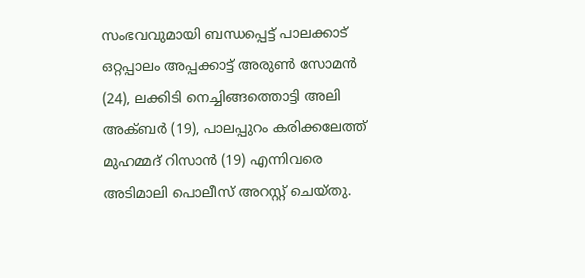സംഭവവുമായി ബന്ധപ്പെട്ട് പാലക്കാട് ഒറ്റപ്പാലം അപ്പക്കാട്ട് അരുണ്‍ സോമന്‍ (24), ലക്കിടി നെച്ചിങ്ങത്തൊട്ടി അലി അക്ബര്‍ (19), പാലപ്പുറം കരിക്കലേത്ത് മുഹമ്മദ് റിസാന്‍ (19) എന്നിവരെ അടിമാലി പൊലീസ് അറസ്റ്റ് ചെയ്തു.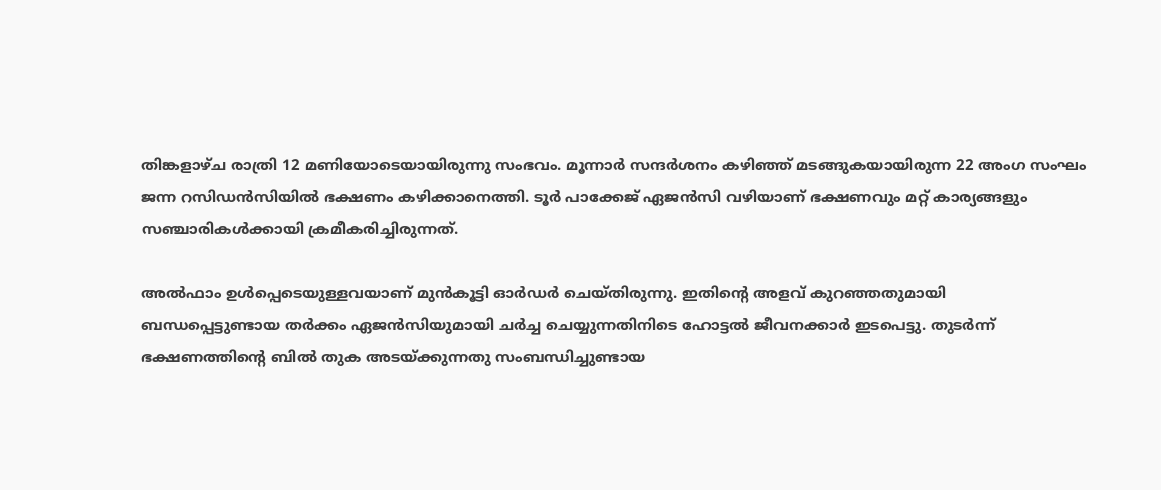തിങ്കളാഴ്ച രാത്രി 12 മണിയോടെയായിരുന്നു സംഭവം. മൂന്നാര്‍ സന്ദര്‍ശനം കഴിഞ്ഞ് മടങ്ങുകയായിരുന്ന 22 അംഗ സംഘം ജന്ന റസിഡന്‍സിയില്‍ ഭക്ഷണം കഴിക്കാനെത്തി. ടൂര്‍ പാക്കേജ് ഏജന്‍സി വഴിയാണ് ഭക്ഷണവും മറ്റ് കാര്യങ്ങളും സഞ്ചാരികള്‍ക്കായി ക്രമീകരിച്ചിരുന്നത്.

അല്‍ഫാം ഉള്‍പ്പെടെയുള്ളവയാണ് മുന്‍കൂട്ടി ഓര്‍ഡര്‍ ചെയ്തിരുന്നു. ഇതിന്റെ അളവ് കുറഞ്ഞതുമായി ബന്ധപ്പെട്ടുണ്ടായ തര്‍ക്കം ഏജന്‍സിയുമായി ചര്‍ച്ച ചെയ്യുന്നതിനിടെ ഹോട്ടല്‍ ജീവനക്കാര്‍ ഇടപെട്ടു. തുടര്‍ന്ന് ഭക്ഷണത്തിന്റെ ബില്‍ തുക അടയ്ക്കുന്നതു സംബന്ധിച്ചുണ്ടായ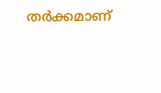തര്‍ക്കമാണ്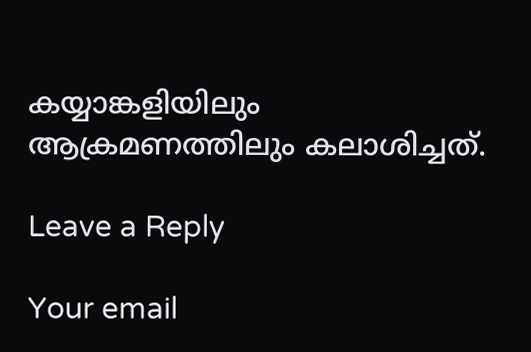കയ്യാങ്കളിയിലും ആക്രമണത്തിലും കലാശിച്ചത്.

Leave a Reply

Your email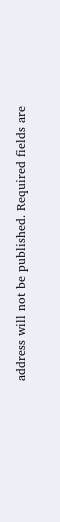address will not be published. Required fields are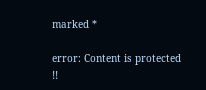marked *

error: Content is protected !!